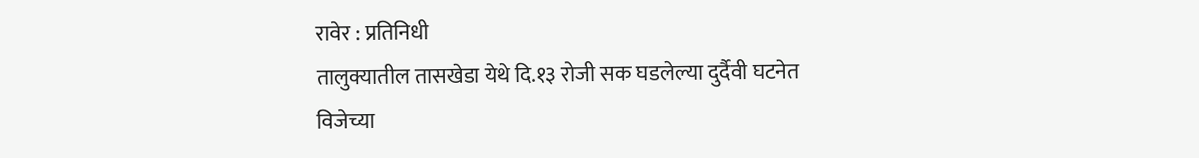रावेर : प्रतिनिधी
तालुक्यातील तासखेडा येथे दि.१३ रोजी सक घडलेल्या दुर्दैवी घटनेत विजेच्या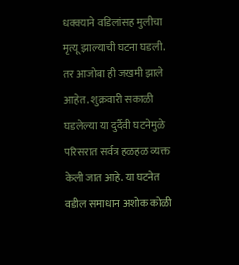धक्क्याने वडिलांसह मुलीचा मृत्यू झाल्याची घटना घडली. तर आजोबा ही जखमी झाले आहेत. शुक्रवारी सकाळी घडलेल्या या दुर्दैवी घटनेमुळे परिसरात सर्वत्र हळहळ व्यक्त केली जात आहे. या घटनेत वडील समाधान अशोक कोळी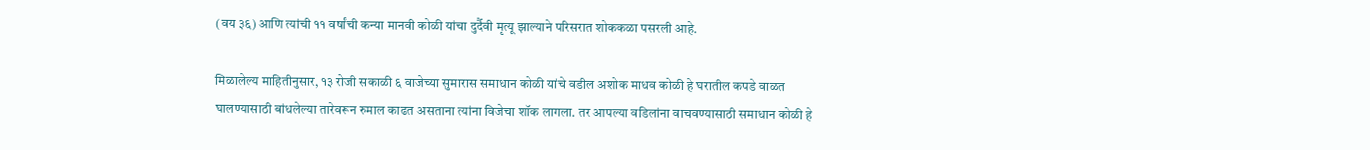(वय ३६) आणि त्यांची ११ वर्षांची कन्या मानवी कोळी यांचा दुर्दैवी मृत्यू झाल्याने परिसरात शोककळा पसरली आहे.

मिळालेल्य माहितीनुसार, १३ रोजी सकाळी ६ वाजेच्या सुमारास समाधान कोळी यांचे वडील अशोक माधव कोळी हे घरातील कपडे वाळत घालण्यासाठी बांधलेल्या तारेवरून रुमाल काढत असताना त्यांना विजेचा शॉक लागला. तर आपल्या वडिलांना वाचवण्यासाठी समाधान कोळी हे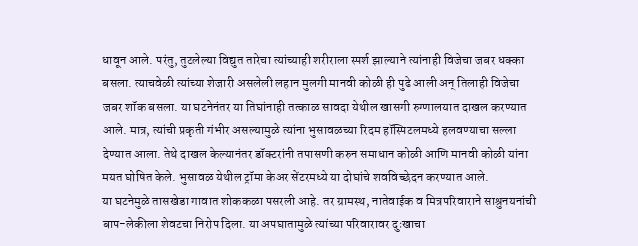धावून आले. परंतु, तुटलेल्या विद्युत तारेचा त्यांच्याही शरीराला स्पर्श झाल्याने त्यांनाही विजेचा जबर धक्का बसला. त्याचवेळी त्यांच्या शेजारी असलेली लहान मुलगी मानवी कोळी ही पुढे आली अन् तिलाही विजेचा जबर शॉक बसला. या घटनेनंतर या तिघांनाही तत्काळ सावदा येथील खासगी रुग्णालयात दाखल करण्यात आले. मात्र, त्यांची प्रकृती गंभीर असल्यामुळे त्यांना भुसावळच्या रिदम हॉस्पिटलमध्ये हलवण्याचा सल्ला देण्यात आला. तेथे दाखल केल्यानंतर डॉक्टरांनी तपासणी करुन समाधान कोळी आणि मानवी कोळी यांना मयत घोषित केले. भुसावळ येथील ट्रॉमा केअर सेंटरमध्ये या दोघांचे शवविच्छेदन करण्यात आले.
या घटनेमुळे तासखेडा गावात शोककळा पसरली आहे. तर ग्रामस्थ, नातेवाईक व मित्रपरिवाराने साश्रुनयनांची बाप-लेकीला शेवटचा निरोप दिला. या अपघातामुळे त्यांच्या परिवारावर दुःखाचा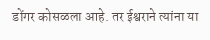डोंगर कोसळला आहे. तर ईश्वराने त्यांना या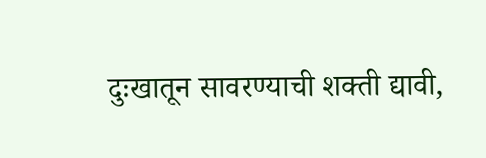दुःखातून सावरण्याची शक्ती द्यावी,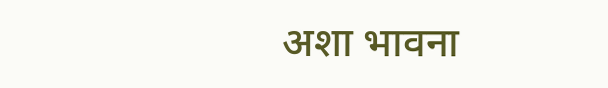अशा भावना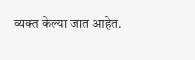व्यक्त केल्या जात आहेत.